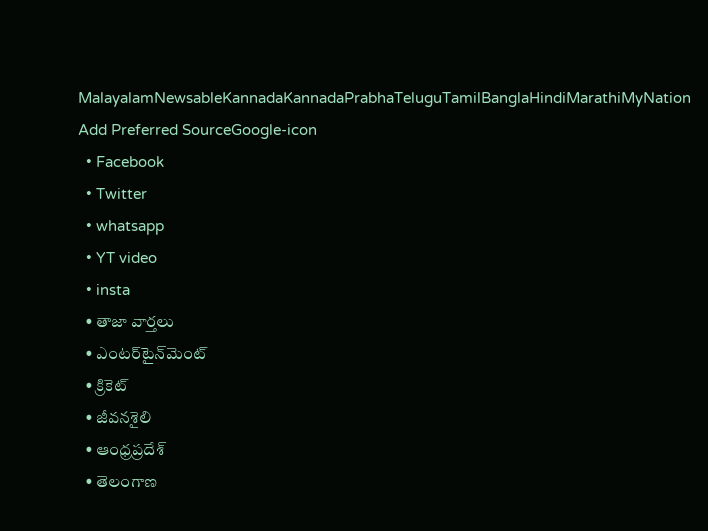MalayalamNewsableKannadaKannadaPrabhaTeluguTamilBanglaHindiMarathiMyNation
Add Preferred SourceGoogle-icon
  • Facebook
  • Twitter
  • whatsapp
  • YT video
  • insta
  • తాజా వార్తలు
  • ఎంటర్‌టైన్‌మెంట్
  • క్రికెట్
  • జీవనశైలి
  • ఆంధ్రప్రదేశ్
  • తెలంగాణ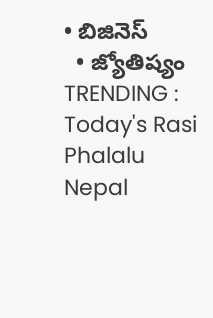• బిజినెస్
  • జ్యోతిష్యం
TRENDING :
Today's Rasi Phalalu
Nepal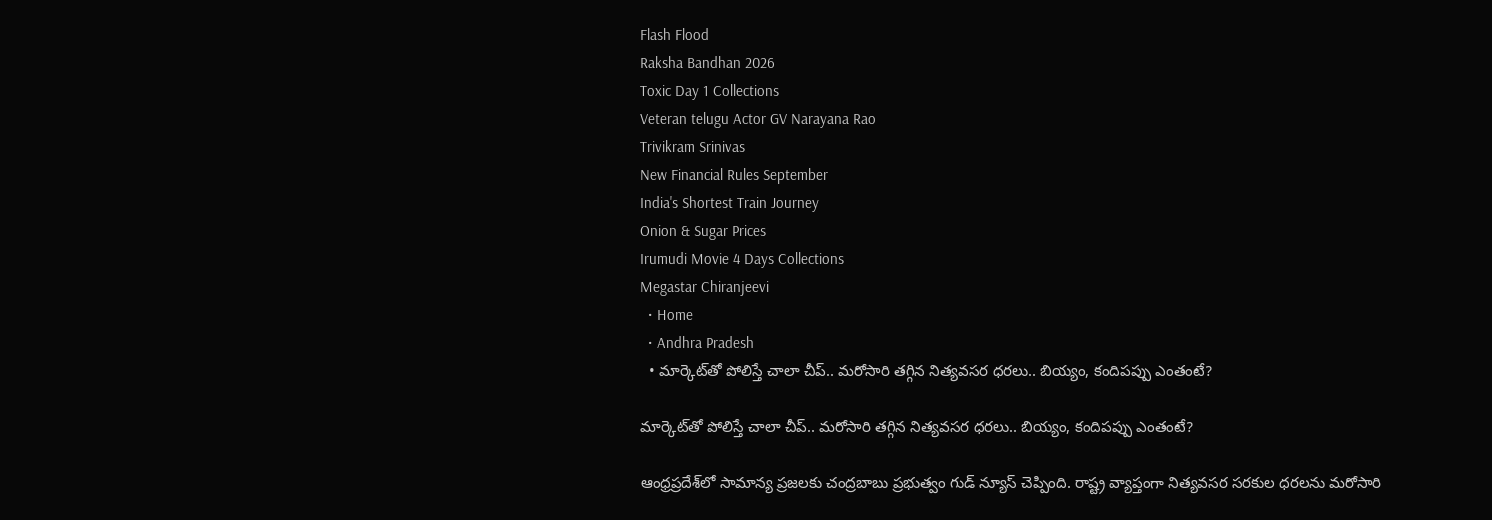Flash Flood
Raksha Bandhan 2026
Toxic Day 1 Collections
Veteran telugu Actor GV Narayana Rao
Trivikram Srinivas
New Financial Rules September
India's Shortest Train Journey
Onion & Sugar Prices
Irumudi Movie 4 Days Collections
Megastar Chiranjeevi
  • Home
  • Andhra Pradesh
  • మార్కెట్‌తో పోలిస్తే చాలా చీప్.. మరోసారి తగ్గిన నిత్యవసర ధరలు.. బియ్యం, కందిపప్పు ఎంతంటే?

మార్కెట్‌తో పోలిస్తే చాలా చీప్.. మరోసారి తగ్గిన నిత్యవసర ధరలు.. బియ్యం, కందిపప్పు ఎంతంటే?

ఆంధ్రప్రదేశ్‌లో సామాన్య ప్రజలకు చంద్రబాబు ప్రభుత్వం గుడ్ న్యూస్ చెప్పింది. రాష్ట్ర వ్యాప్తంగా నిత్యవసర సరకుల ధరలను మరోసారి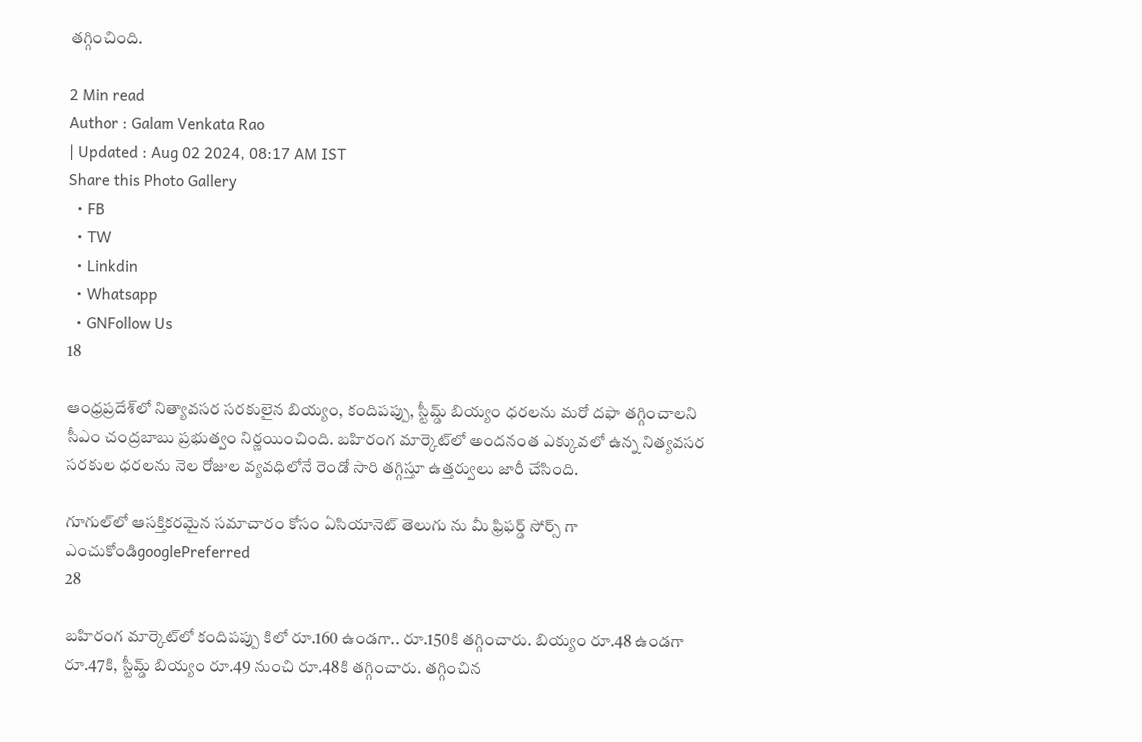తగ్గించింది.

2 Min read
Author : Galam Venkata Rao
| Updated : Aug 02 2024, 08:17 AM IST
Share this Photo Gallery
  • FB
  • TW
  • Linkdin
  • Whatsapp
  • GNFollow Us
18

ఆంధ్రప్రదేశ్‌లో నిత్యావసర సరకులైన బియ్యం, కందిపప్పు, స్టీమ్డ్ బియ్యం ధరలను మరో దఫా తగ్గించాలని సీఎం చంద్రబాబు ప్రభుత్వం నిర్ణయించింది. బహిరంగ మార్కెట్‌లో అందనంత ఎక్కువలో ఉన్న నిత్యవసర సరకుల ధరలను నెల రోజుల వ్యవధిలోనే రెండో సారి తగ్గిస్తూ ఉత్తర్వులు జారీ చేసింది.

గూగుల్‌లో ఆసక్తికరమైన సమాచారం కోసం ఏసియానెట్ తెలుగు ను మీ ఫ్రిఫర్డ్ సోర్స్ గా ఎంచుకోండిgooglePreferred
28

బహిరంగ మార్కెట్‌లో కందిపప్పు కిలో రూ.160 ఉండగా.. రూ.150కి తగ్గించారు. బియ్యం రూ.48 ఉండగా రూ.47కి, స్టీమ్డ్ బియ్యం రూ.49 నుంచి రూ.48కి తగ్గించారు. తగ్గించిన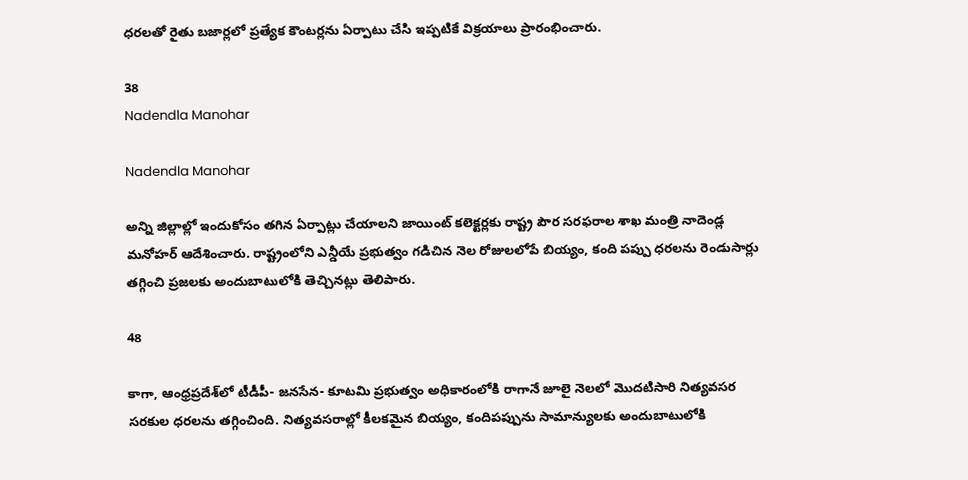ధరలతో రైతు బజార్లలో ప్రత్యేక కౌంటర్లను ఏర్పాటు చేసి ఇప్పటికే విక్రయాలు ప్రారంభించారు.

38
Nadendla Manohar

Nadendla Manohar

అన్ని జిల్లాల్లో ఇందుకోసం తగిన ఏర్పాట్లు చేయాలని జాయింట్ కలెక్టర్లకు రాష్ట్ర పౌర సరఫరాల శాఖ మంత్రి నాదెండ్ల మనోహర్‌ ఆదేశించారు. రాష్ట్రంలోని ఎన్డీయే ప్రభుత్వం గడిచిన నెల రోజులలోపే బియ్యం, కంది పప్పు ధరలను రెండుసార్లు తగ్గించి ప్రజలకు అందుబాటులోకి తెచ్చినట్లు తెలిపారు.

48

కాగా, ఆంధ్రప్రదేశ్‌లో టీడీపీ- జనసేన- కూటమి ప్రభుత్వం అధికారంలోకి రాగానే జూలై నెలలో మొదటిసారి నిత్యవసర సరకుల ధరలను తగ్గించింది. నిత్యవసరాల్లో కీలకమైన బియ్యం, కందిపప్పును సామాన్యులకు అందుబాటులోకి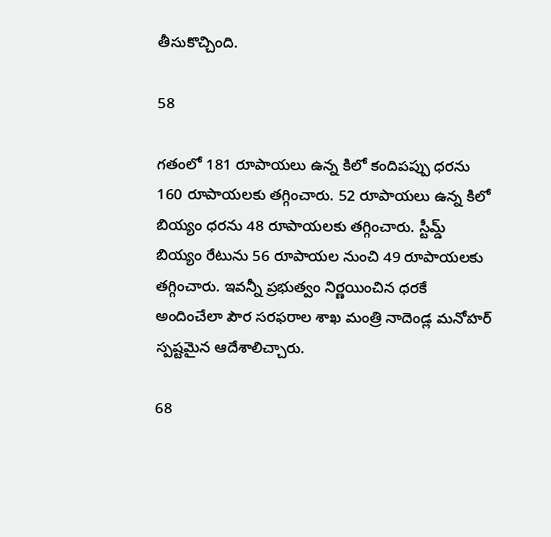తీసుకొచ్చింది.

58

గతంలో 181 రూపాయలు ఉన్న కిలో కందిపప్పు ధరను 160 రూపాయలకు తగ్గించారు. 52 రూపాయలు ఉన్న కిలో బియ్యం ధరను 48 రూపాయలకు తగ్గించారు. స్టీమ్డ్‌ బియ్యం రేటును 56 రూపాయల నుంచి 49 రూపాయలకు తగ్గించారు. ఇవన్నీ ప్రభుత్వం నిర్ణయించిన ధరకే అందించేలా పౌర సరఫరాల శాఖ మంత్రి నాదెండ్ల మనోహర్‌ స్పష్టమైన ఆదేశాలిచ్చారు.

68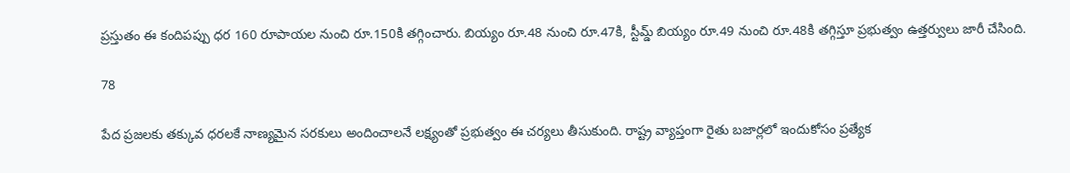ప్రస్తుతం ఈ కందిపప్పు ధర 160 రూపాయల నుంచి రూ.150కి తగ్గించారు. బియ్యం రూ.48 నుంచి రూ.47కి, స్టీమ్డ్ బియ్యం రూ.49 నుంచి రూ.48కి తగ్గిస్తూ ప్రభుత్వం ఉత్తర్వులు జారీ చేసింది.

78

పేద ప్రజలకు తక్కువ ధరలకే నాణ్యమైన సరకులు అందించాలనే లక్ష్యంతో ప్రభుత్వం ఈ చర్యలు తీసుకుంది. రాష్ట్ర వ్యాప్తంగా రైతు బజార్లలో ఇందుకోసం ప్రత్యేక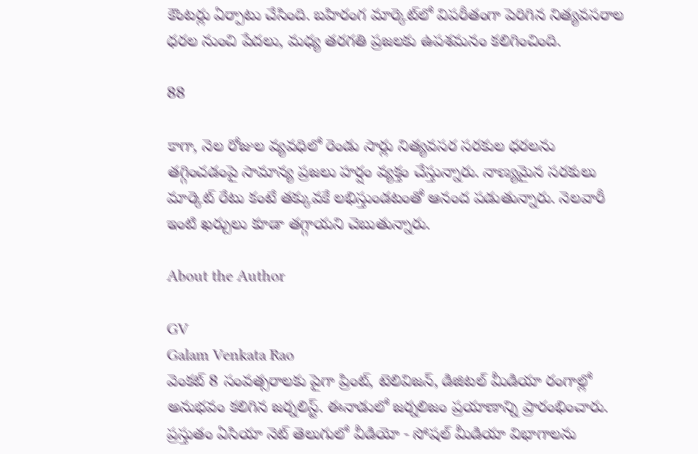కౌంటర్లు ఏర్పాటు చేసింది. బహిరంగ మార్కెట్‌లో విపరీతంగా పెరిగిన నిత్యవసరాల ధరల నుంచి పేదలు, మధ్య తరగతి ప్రజలకు ఉపశమనం కలిగించింది.

88

కాగా, నెల రోజుల వ్యవధిలో రెండు సార్లు నిత్యవసర సరకుల ధరలను తగ్గించడంపై సామాన్య ప్రజలు హర్షం వ్యక్తం చేస్తున్నారు. నాణ్యమైన సరకులు మార్కెట్‌ రేటు కంటే తక్కువకే లభిస్తుండటంతో ఆనంద పడుతున్నారు. నెలవారీ ఇంటి ఖర్చులు కూడా తగ్గాయని చెబుతున్నారు.

About the Author

GV
Galam Venkata Rao
వెంకట్ 8 సంవత్సరాలకు పైగా ప్రింట్, టెలివిజన్, డిజిటల్ మీడియా రంగాల్లో అనుభవం కలిగిన జర్నలిస్ట్. ఈనాడులో జర్నలిజం ప్రయాణాన్ని ప్రారంభించారు. ప్రస్తుతం ఏసియా నెట్ తెలుగులో వీడియో - సోషల్ మీడియా విభాగాలను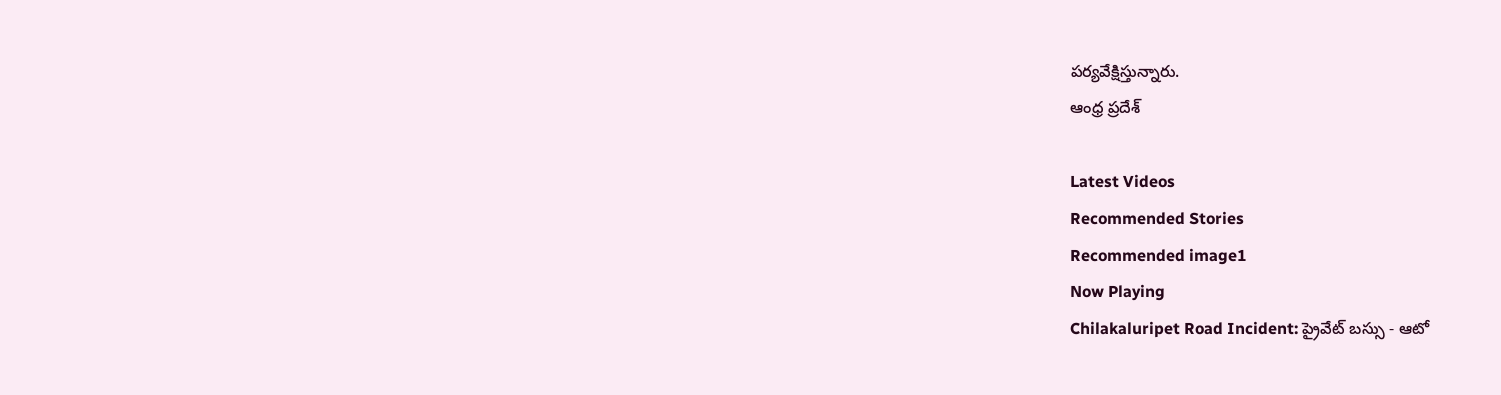పర్యవేక్షిస్తున్నారు.
ఆంధ్ర ప్రదేశ్

Latest Videos
Recommended Stories
Recommended image1
Now Playing
Chilakaluripet Road Incident: ప్రైవేట్ బస్సు - ఆటో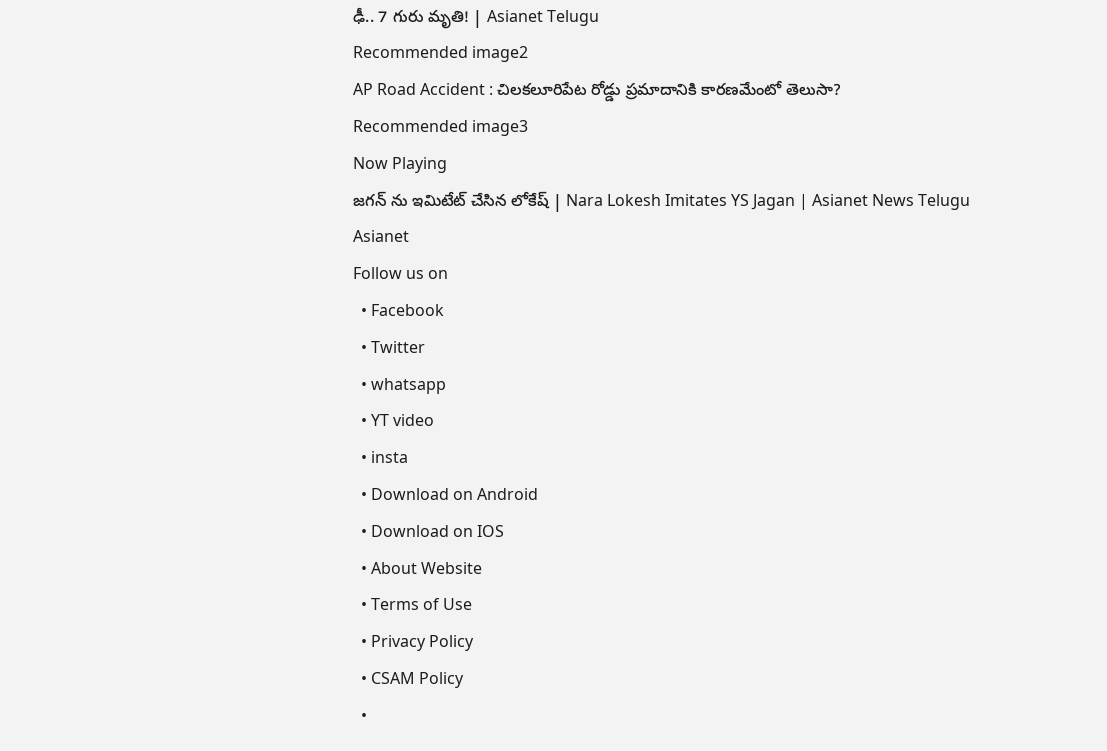ఢీ.. 7 గురు మృతి! | Asianet Telugu
Recommended image2
AP Road Accident : చిలకలూరిపేట రోడ్డు ప్రమాదానికి కారణమేంటో తెలుసా?
Recommended image3
Now Playing
జగన్ ను ఇమిటేట్ చేసిన లోకేష్ | Nara Lokesh Imitates YS Jagan | Asianet News Telugu
Asianet
Follow us on
  • Facebook
  • Twitter
  • whatsapp
  • YT video
  • insta
  • Download on Android
  • Download on IOS
  • About Website
  • Terms of Use
  • Privacy Policy
  • CSAM Policy
  •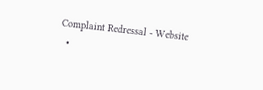Complaint Redressal - Website
  •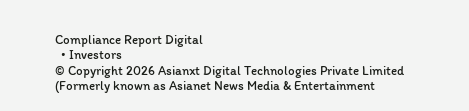Compliance Report Digital
  • Investors
© Copyright 2026 Asianxt Digital Technologies Private Limited (Formerly known as Asianet News Media & Entertainment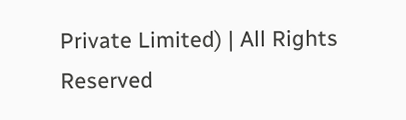Private Limited) | All Rights Reserved